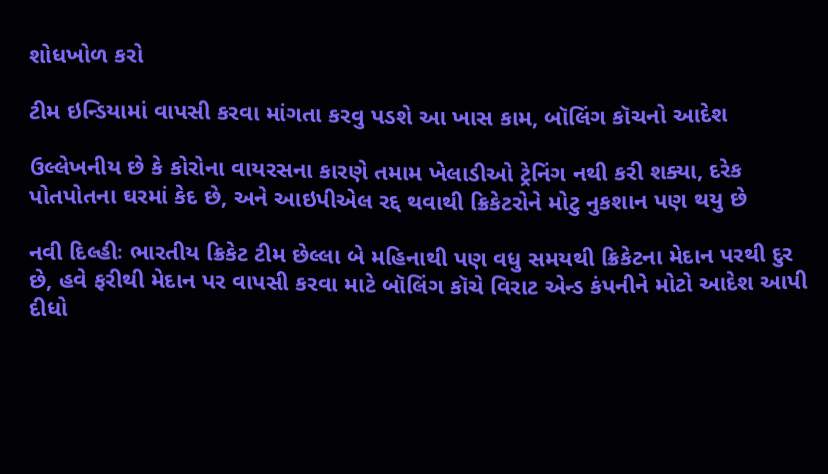શોધખોળ કરો

ટીમ ઇન્ડિયામાં વાપસી કરવા માંગતા કરવુ પડશે આ ખાસ કામ, બૉલિંગ કૉચનો આદેશ

ઉલ્લેખનીય છે કે કોરોના વાયરસના કારણે તમામ ખેલાડીઓ ટ્રેનિંગ નથી કરી શક્યા, દરેક પોતપોતના ઘરમાં કેદ છે, અને આઇપીએલ રદ્દ થવાથી ક્રિકેટરોને મોટુ નુકશાન પણ થયુ છે

નવી દિલ્હીઃ ભારતીય ક્રિકેટ ટીમ છેલ્લા બે મહિનાથી પણ વધુ સમયથી ક્રિકેટના મેદાન પરથી દુર છે, હવે ફરીથી મેદાન પર વાપસી કરવા માટે બૉલિંગ કૉચે વિરાટ એન્ડ કંપનીને મોટો આદેશ આપી દીધો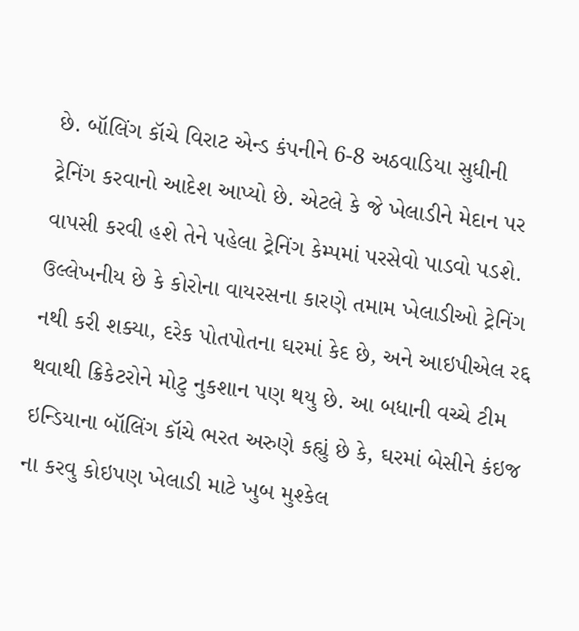છે. બૉલિંગ કૉચે વિરાટ એન્ડ કંપનીને 6-8 અઠવાડિયા સુધીની ટ્રેનિંગ કરવાનો આદેશ આપ્યો છે. એટલે કે જે ખેલાડીને મેદાન પર વાપસી કરવી હશે તેને પહેલા ટ્રેનિંગ કેમ્પમાં પરસેવો પાડવો પડશે. ઉલ્લેખનીય છે કે કોરોના વાયરસના કારણે તમામ ખેલાડીઓ ટ્રેનિંગ નથી કરી શક્યા, દરેક પોતપોતના ઘરમાં કેદ છે, અને આઇપીએલ રદ્દ થવાથી ક્રિકેટરોને મોટુ નુકશાન પણ થયુ છે. આ બધાની વચ્ચે ટીમ ઇન્ડિયાના બૉલિંગ કૉચે ભરત અરુણે કહ્યું છે કે, ઘરમાં બેસીને કંઇજ ના કરવુ કોઇપણ ખેલાડી માટે ખુબ મુશ્કેલ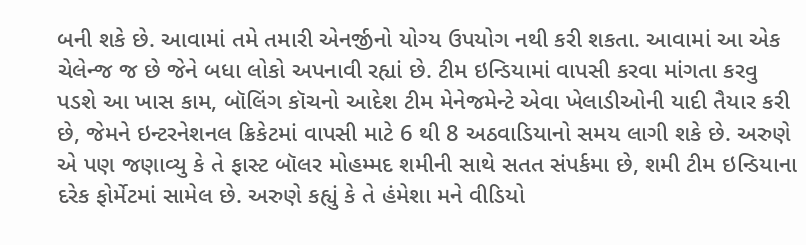બની શકે છે. આવામાં તમે તમારી એનર્જીનો યોગ્ય ઉપયોગ નથી કરી શકતા. આવામાં આ એક ચેલેન્જ જ છે જેને બધા લોકો અપનાવી રહ્યાં છે. ટીમ ઇન્ડિયામાં વાપસી કરવા માંગતા કરવુ પડશે આ ખાસ કામ, બૉલિંગ કૉચનો આદેશ ટીમ મેનેજમેન્ટે એવા ખેલાડીઓની યાદી તૈયાર કરી છે, જેમને ઇન્ટરનેશનલ ક્રિકેટમાં વાપસી માટે 6 થી 8 અઠવાડિયાનો સમય લાગી શકે છે. અરુણે એ પણ જણાવ્યુ કે તે ફાસ્ટ બૉલર મોહમ્મદ શમીની સાથે સતત સંપર્કમા છે, શમી ટીમ ઇન્ડિયાના દરેક ફોર્મેટમાં સામેલ છે. અરુણે કહ્યું કે તે હંમેશા મને વીડિયો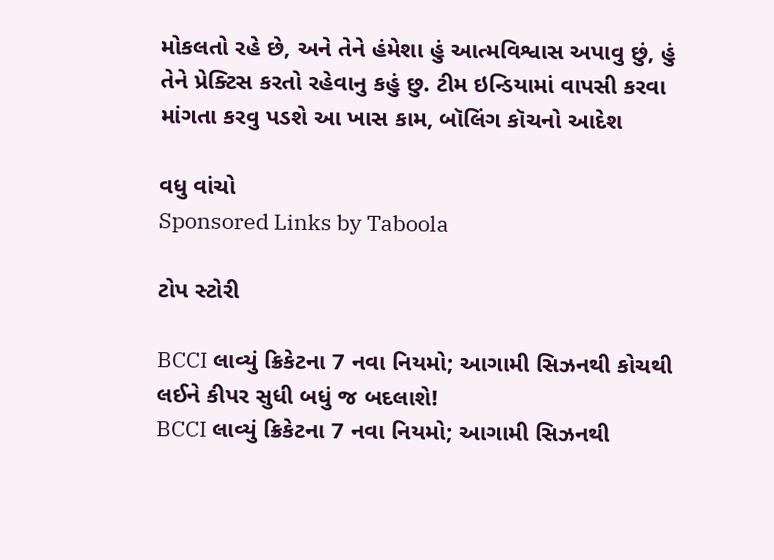મોકલતો રહે છે, અને તેને હંમેશા હું આત્મવિશ્વાસ અપાવુ છું, હું તેને પ્રેક્ટિસ કરતો રહેવાનુ કહું છુ. ટીમ ઇન્ડિયામાં વાપસી કરવા માંગતા કરવુ પડશે આ ખાસ કામ, બૉલિંગ કૉચનો આદેશ

વધુ વાંચો
Sponsored Links by Taboola

ટોપ સ્ટોરી

BCCI લાવ્યું ક્રિકેટના 7 નવા નિયમો; આગામી સિઝનથી કોચથી લઈને કીપર સુધી બધું જ બદલાશે!
BCCI લાવ્યું ક્રિકેટના 7 નવા નિયમો; આગામી સિઝનથી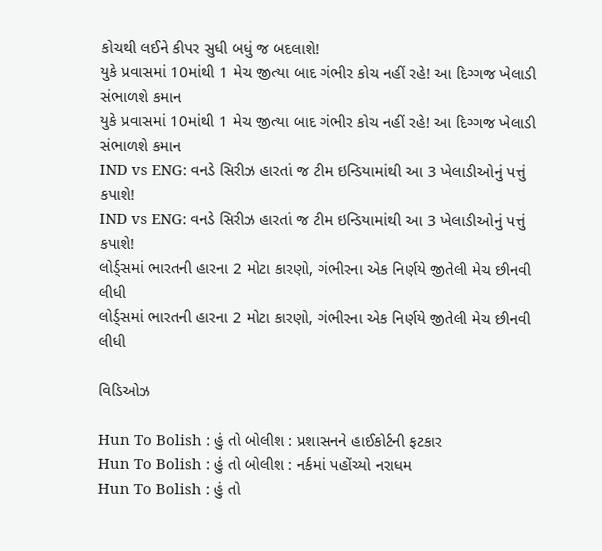કોચથી લઈને કીપર સુધી બધું જ બદલાશે!
યુકે પ્રવાસમાં 10માંથી 1 મેચ જીત્યા બાદ ગંભીર કોચ નહીં રહે! આ દિગ્ગજ ખેલાડી સંભાળશે કમાન
યુકે પ્રવાસમાં 10માંથી 1 મેચ જીત્યા બાદ ગંભીર કોચ નહીં રહે! આ દિગ્ગજ ખેલાડી સંભાળશે કમાન
IND vs ENG: વનડે સિરીઝ હારતાં જ ટીમ ઇન્ડિયામાંથી આ 3 ખેલાડીઓનું પત્તું કપાશે!
IND vs ENG: વનડે સિરીઝ હારતાં જ ટીમ ઇન્ડિયામાંથી આ 3 ખેલાડીઓનું પત્તું કપાશે!
લોર્ડ્સમાં ભારતની હારના 2 મોટા કારણો, ગંભીરના એક નિર્ણયે જીતેલી મેચ છીનવી લીધી
લોર્ડ્સમાં ભારતની હારના 2 મોટા કારણો, ગંભીરના એક નિર્ણયે જીતેલી મેચ છીનવી લીધી

વિડિઓઝ

Hun To Bolish : હું તો બોલીશ : પ્રશાસનને હાઈકોર્ટની ફટકાર
Hun To Bolish : હું તો બોલીશ : નર્કમાં પહોંચ્યો નરાધમ
Hun To Bolish : હું તો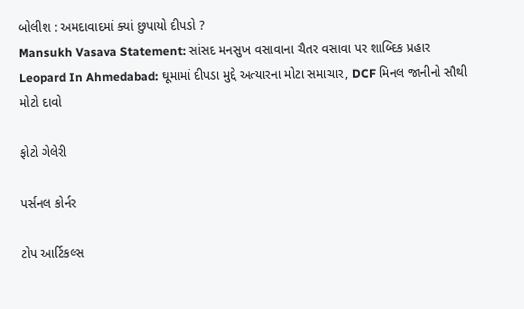બોલીશ : અમદાવાદમાં ક્યાં છુપાયો દીપડો ?
Mansukh Vasava Statement: સાંસદ મનસુખ વસાવાના ચૈતર વસાવા પર શાબ્દિક પ્રહાર
Leopard In Ahmedabad: ઘૂમામાં દીપડા મુદ્દે અત્યારના મોટા સમાચાર, DCF મિનલ જાનીનો સૌથી મોટો દાવો

ફોટો ગેલેરી

પર્સનલ કોર્નર

ટોપ આર્ટિકલ્સ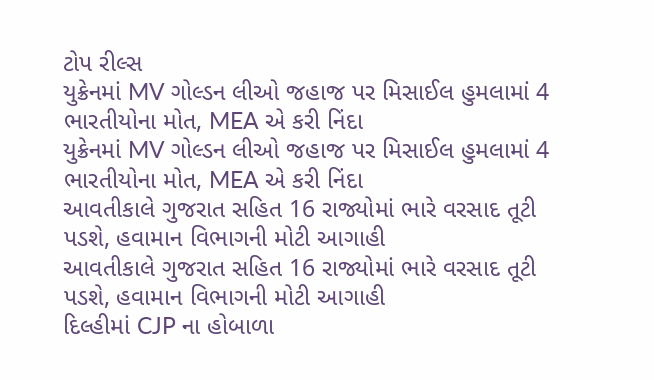ટોપ રીલ્સ
યુક્રેનમાં MV ગોલ્ડન લીઓ જહાજ પર મિસાઈલ હુમલામાં 4 ભારતીયોના મોત, MEA એ કરી નિંદા
યુક્રેનમાં MV ગોલ્ડન લીઓ જહાજ પર મિસાઈલ હુમલામાં 4 ભારતીયોના મોત, MEA એ કરી નિંદા
આવતીકાલે ગુજરાત સહિત 16 રાજ્યોમાં ભારે વરસાદ તૂટી પડશે, હવામાન વિભાગની મોટી આગાહી
આવતીકાલે ગુજરાત સહિત 16 રાજ્યોમાં ભારે વરસાદ તૂટી પડશે, હવામાન વિભાગની મોટી આગાહી
દિલ્હીમાં CJP ના હોબાળા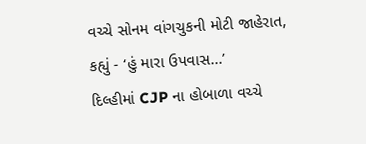વચ્ચે સોનમ વાંગચુકની મોટી જાહેરાત, કહ્યું - ‘હું મારા ઉપવાસ...’
દિલ્હીમાં CJP ના હોબાળા વચ્ચે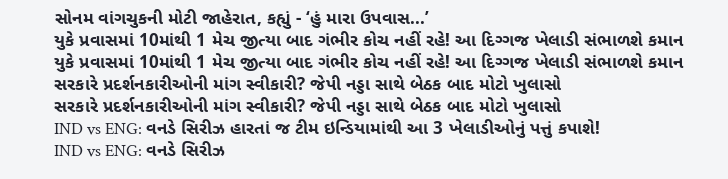સોનમ વાંગચુકની મોટી જાહેરાત, કહ્યું - ‘હું મારા ઉપવાસ...’
યુકે પ્રવાસમાં 10માંથી 1 મેચ જીત્યા બાદ ગંભીર કોચ નહીં રહે! આ દિગ્ગજ ખેલાડી સંભાળશે કમાન
યુકે પ્રવાસમાં 10માંથી 1 મેચ જીત્યા બાદ ગંભીર કોચ નહીં રહે! આ દિગ્ગજ ખેલાડી સંભાળશે કમાન
સરકારે પ્રદર્શનકારીઓની માંગ સ્વીકારી? જેપી નડ્ડા સાથે બેઠક બાદ મોટો ખુલાસો
સરકારે પ્રદર્શનકારીઓની માંગ સ્વીકારી? જેપી નડ્ડા સાથે બેઠક બાદ મોટો ખુલાસો
IND vs ENG: વનડે સિરીઝ હારતાં જ ટીમ ઇન્ડિયામાંથી આ 3 ખેલાડીઓનું પત્તું કપાશે!
IND vs ENG: વનડે સિરીઝ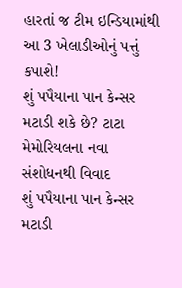હારતાં જ ટીમ ઇન્ડિયામાંથી આ 3 ખેલાડીઓનું પત્તું કપાશે!
શું પપૈયાના પાન કેન્સર મટાડી શકે છે? ટાટા મેમોરિયલના નવા સંશોધનથી વિવાદ
શું પપૈયાના પાન કેન્સર મટાડી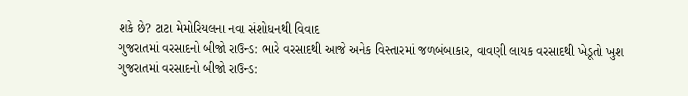શકે છે? ટાટા મેમોરિયલના નવા સંશોધનથી વિવાદ
ગુજરાતમાં વરસાદનો બીજો રાઉન્ડ: ભારે વરસાદથી આજે અનેક વિસ્તારમાં જળબંબાકાર, વાવણી લાયક વરસાદથી ખેડૂતો ખુશ
ગુજરાતમાં વરસાદનો બીજો રાઉન્ડ: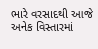ભારે વરસાદથી આજે અનેક વિસ્તારમાં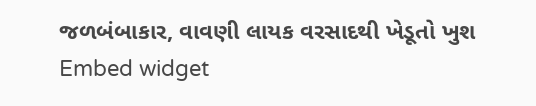જળબંબાકાર, વાવણી લાયક વરસાદથી ખેડૂતો ખુશ
Embed widget